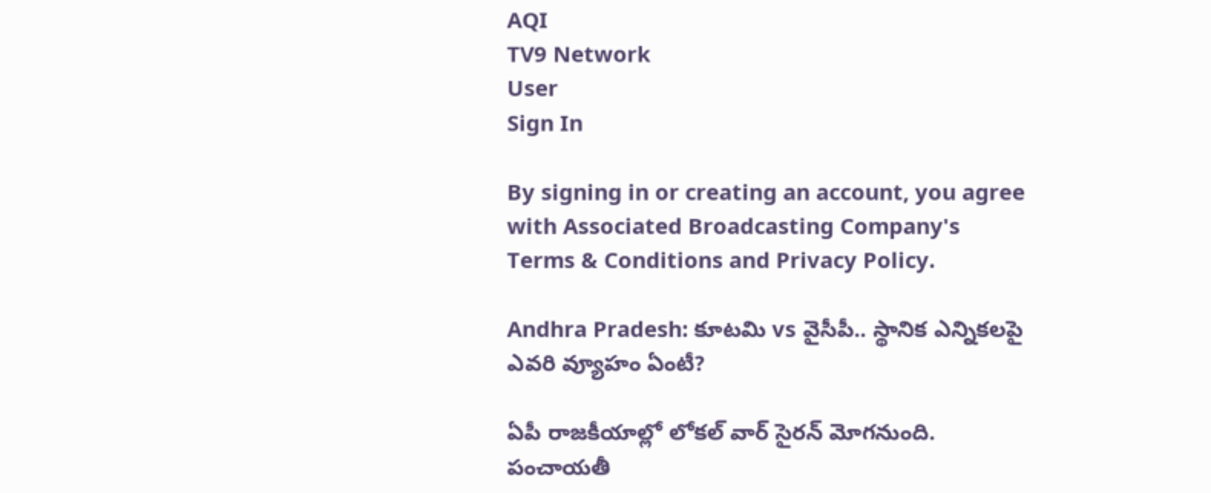AQI
TV9 Network
User
Sign In

By signing in or creating an account, you agree with Associated Broadcasting Company's Terms & Conditions and Privacy Policy.

Andhra Pradesh: కూటమి vs వైసీపీ.. స్థానిక ఎన్నికలపై ఎవరి వ్యూహం ఏంటీ?

ఏపీ రాజకీయాల్లో లోకల్ వార్ సైరన్ మోగనుంది. పంచాయతీ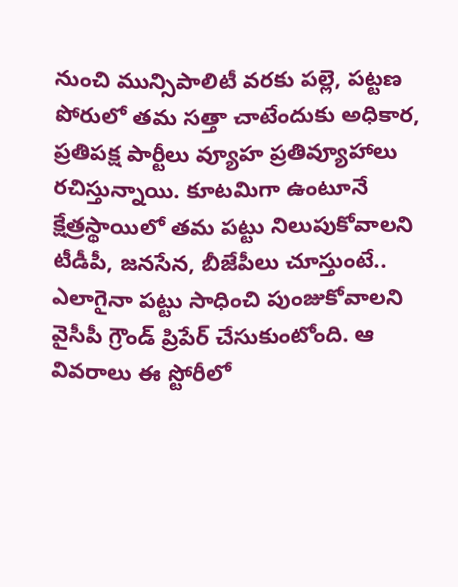నుంచి మున్సిపాలిటీ వరకు పల్లె, పట్టణ పోరులో తమ సత్తా చాటేందుకు అధికార, ప్రతిపక్ష పార్టీలు వ్యూహ ప్రతివ్యూహాలు రచిస్తున్నాయి. కూటమిగా ఉంటూనే క్షేత్రస్థాయిలో తమ పట్టు నిలుపుకోవాలని టీడీపీ, జనసేన, బీజేపీలు చూస్తుంటే.. ఎలాగైనా పట్టు సాధించి పుంజుకోవాలని వైసీపీ గ్రౌండ్ ప్రిపేర్ చేసుకుంటోంది. ఆ వివరాలు ఈ స్టోరీలో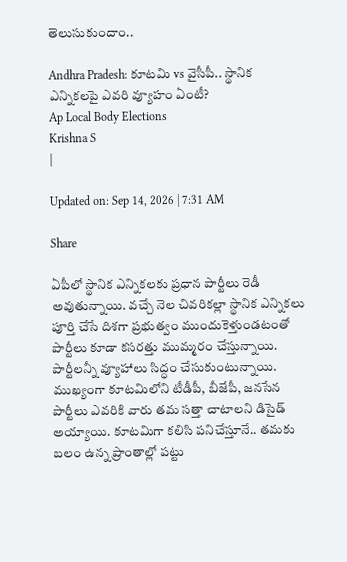తెలుసుకుందాం..

Andhra Pradesh: కూటమి vs వైసీపీ.. స్థానిక ఎన్నికలపై ఎవరి వ్యూహం ఏంటీ?
Ap Local Body Elections
Krishna S
|

Updated on: Sep 14, 2026 | 7:31 AM

Share

ఏపీలో స్థానిక ఎన్నికలకు ప్రధాన పార్టీలు రెడీ అవుతున్నాయి. వచ్చే నెల చివరికల్లా స్థానిక ఎన్నికలు పూర్తి చేసే దిశగా ప్రభుత్వం ముందుకెళ్తుండటంతో పార్టీలు కూడా కసరత్తు ముమ్మరం చేస్తున్నాయి. పార్టీలన్నీ వ్యూహాలు సిద్ధం చేసుకుంటున్నాయి. ముఖ్యంగా కూటమిలోని టీడీపీ, బీజేపీ, జనసేన పార్టీలు ఎవరికి వారు తమ సత్తా చాటాలని డిసైడ్‌ అయ్యాయి. కూటమిగా కలిసి పనిచేస్తూనే.. తమకు బలం ఉన్న ప్రాంతాల్లో పట్టు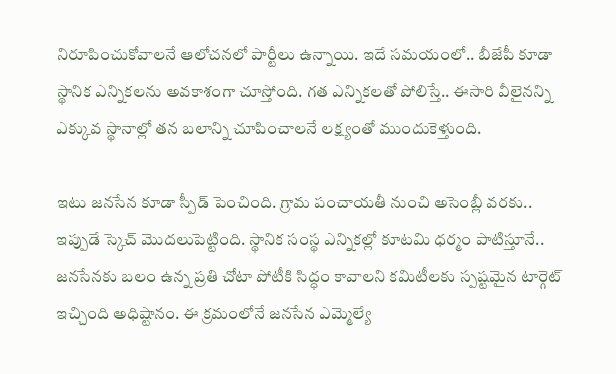నిరూపించుకోవాలనే ఆలోచనలో పార్టీలు ఉన్నాయి. ఇదే సమయంలో.. బీజేపీ కూడా స్థానిక ఎన్నికలను అవకాశంగా చూస్తోంది. గత ఎన్నికలతో పోలిస్తే.. ఈసారి వీలైనన్ని ఎక్కువ స్థానాల్లో తన బలాన్ని చూపించాలనే లక్ష్యంతో ముందుకెళ్తుంది.

ఇటు జనసేన కూడా స్పీడ్‌ పెంచింది. గ్రామ పంచాయతీ నుంచి అసెంబ్లీ వరకు.. ఇప్పుడే స్కెచ్‌ మొదలుపెట్టింది. స్థానిక సంస్థ ఎన్నికల్లో కూటమి ధర్మం పాటిస్తూనే.. జనసేనకు బలం ఉన్న ప్రతి చోటా పోటీకి సిద్ధం కావాలని కమిటీలకు స్పష్టమైన టార్గెట్ ఇచ్చింది అధిష్టానం. ఈ క్రమంలోనే జనసేన ఎమ్మెల్యే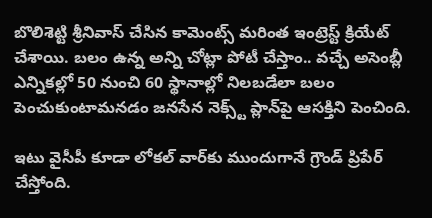బొలిశెట్టి శ్రీనివాస్ చేసిన కామెంట్స్ మరింత ఇంట్రెస్ట్ క్రియేట్ చేశాయి. బలం ఉన్న అన్ని చోట్లా పోటీ చేస్తాం.. వచ్చే అసెంబ్లీ ఎన్నికల్లో 50 నుంచి 60 స్థానాల్లో నిలబడేలా బలం పెంచుకుంటామనడం జనసేన నెక్స్ట్ ప్లాన్‌పై ఆసక్తిని పెంచింది.

ఇటు వైసీపీ కూడా లోకల్‌ వార్‌కు ముందుగానే గ్రౌండ్‌ ప్రిపేర్‌ చేస్తోంది.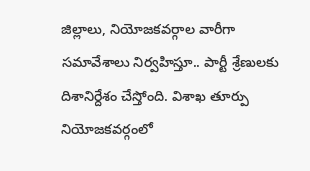జిల్లాలు, నియోజకవర్గాల వారీగా సమావేశాలు నిర్వహిస్తూ.. పార్టీ శ్రేణులకు దిశానిర్దేశం చేస్తోంది. విశాఖ తూర్పు నియోజకవర్గంలో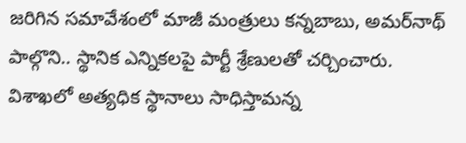జరిగిన సమావేశంలో మాజీ మంత్రులు కన్నబాబు, అమర్‌నాథ్‌ పాల్గొని.. స్థానిక ఎన్నికలపై పార్టీ శ్రేణులతో చర్చించారు. విశాఖలో అత్యధిక స్థానాలు సాధిస్తామన్న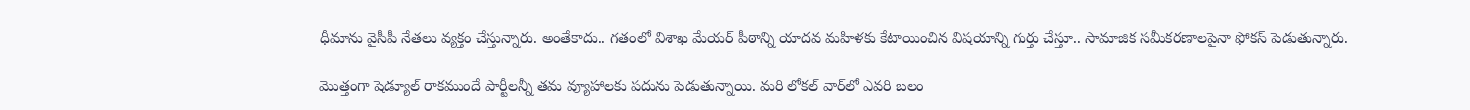ధీమాను వైసీపీ నేతలు వ్యక్తం చేస్తున్నారు. అంతేకాదు.. గతంలో విశాఖ మేయర్‌ పీఠాన్ని యాదవ మహిళకు కేటాయించిన విషయాన్ని గుర్తు చేస్తూ.. సామాజిక సమీకరణాలపైనా ఫోకస్‌ పెడుతున్నారు.

మొత్తంగా షెడ్యూల్‌ రాకముందే పార్టీలన్నీ తమ వ్యూహాలకు పదును పెడుతున్నాయి. మరి లోకల్‌ వార్‌లో ఎవరి బలం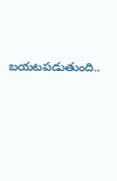బయటపడుతుంది..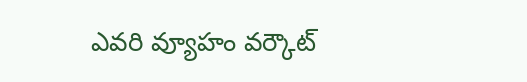ఎవరి వ్యూహం వర్కౌట్‌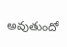అవుతుందో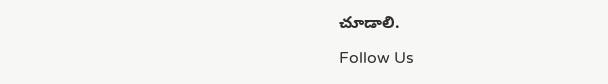చూడాలి.

Follow Us